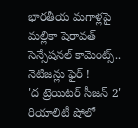భారతీయ మగాళ్లపై మల్లికా షెరావత్ సెన్సేషనల్ కామెంట్స్.. నెటిజన్లు ఫైర్ !
'ద ట్రెయిటర్ సీజన్ 2' రియాలిటీ షోలో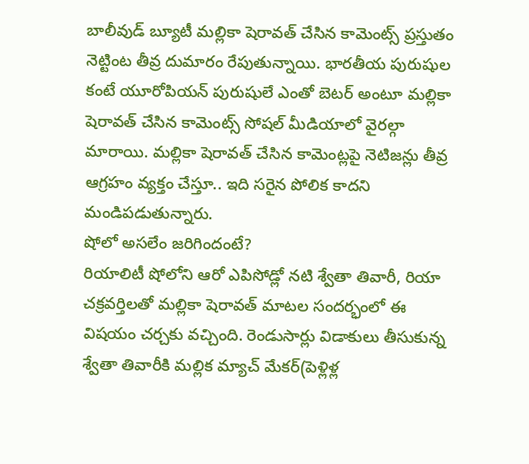బాలీవుడ్ బ్యూటీ మల్లికా షెరావత్ చేసిన కామెంట్స్ ప్రస్తుతం నెట్టింట తీవ్ర దుమారం రేపుతున్నాయి. భారతీయ పురుషుల కంటే యూరోపియన్ పురుషులే ఎంతో బెటర్ అంటూ మల్లికా షెరావత్ చేసిన కామెంట్స్ సోషల్ మీడియాలో వైరల్గా మారాయి. మల్లికా షెరావత్ చేసిన కామెంట్లపై నెటిజన్లు తీవ్ర ఆగ్రహం వ్యక్తం చేస్తూ.. ఇది సరైన పోలిక కాదని మండిపడుతున్నారు.
షోలో అసలేం జరిగిందంటే?
రియాలిటీ షోలోని ఆరో ఎపిసోడ్లో నటి శ్వేతా తివారీ, రియా చక్రవర్తిలతో మల్లికా షెరావత్ మాటల సందర్భంలో ఈ విషయం చర్చకు వచ్చింది. రెండుసార్లు విడాకులు తీసుకున్న శ్వేతా తివారీకి మల్లిక మ్యాచ్ మేకర్(పెళ్లిళ్ల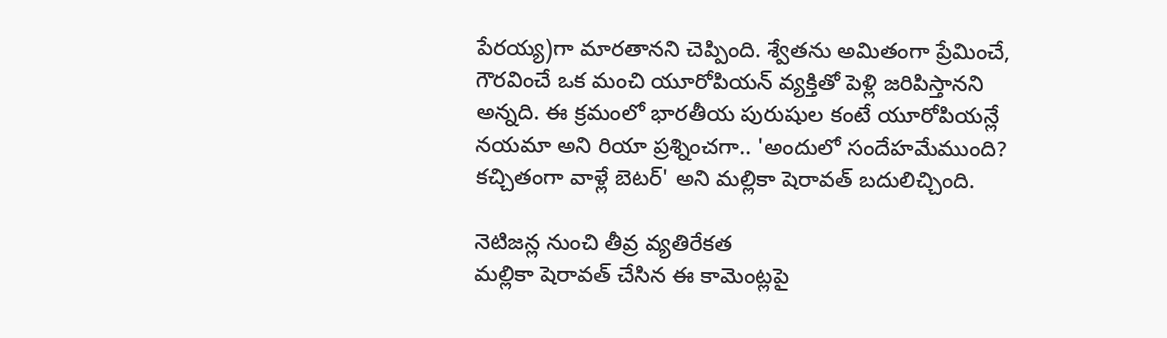పేరయ్య)గా మారతానని చెప్పింది. శ్వేతను అమితంగా ప్రేమించే, గౌరవించే ఒక మంచి యూరోపియన్ వ్యక్తితో పెళ్లి జరిపిస్తానని అన్నది. ఈ క్రమంలో భారతీయ పురుషుల కంటే యూరోపియన్లే నయమా అని రియా ప్రశ్నించగా.. 'అందులో సందేహమేముంది? కచ్చితంగా వాళ్లే బెటర్' అని మల్లికా షెరావత్ బదులిచ్చింది.

నెటిజన్ల నుంచి తీవ్ర వ్యతిరేకత
మల్లికా షెరావత్ చేసిన ఈ కామెంట్లపై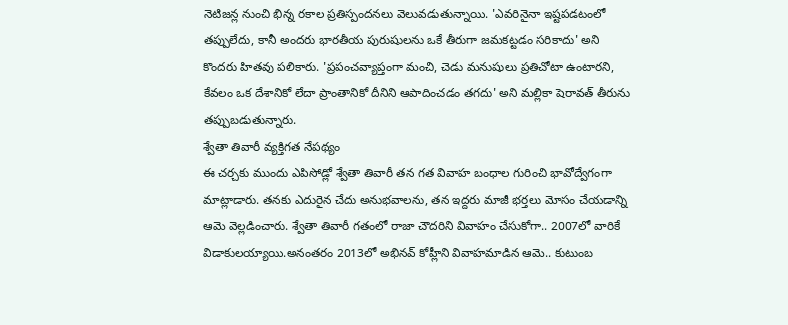నెటిజన్ల నుంచి భిన్న రకాల ప్రతిస్పందనలు వెలువడుతున్నాయి. 'ఎవరినైనా ఇష్టపడటంలో తప్పులేదు, కానీ అందరు భారతీయ పురుషులను ఒకే తీరుగా జమకట్టడం సరికాదు' అని కొందరు హితవు పలికారు. 'ప్రపంచవ్యాప్తంగా మంచి, చెడు మనుషులు ప్రతిచోటా ఉంటారని, కేవలం ఒక దేశానికో లేదా ప్రాంతానికో దీనిని ఆపాదించడం తగదు' అని మల్లికా షెరావత్ తీరును తప్పుబడుతున్నారు.
శ్వేతా తివారీ వ్యక్తిగత నేపథ్యం
ఈ చర్చకు ముందు ఎపిసోడ్లో శ్వేతా తివారీ తన గత వివాహ బంధాల గురించి భావోద్వేగంగా మాట్లాడారు. తనకు ఎదురైన చేదు అనుభవాలను, తన ఇద్దరు మాజీ భర్తలు మోసం చేయడాన్ని ఆమె వెల్లడించారు. శ్వేతా తివారీ గతంలో రాజా చౌదరిని వివాహం చేసుకోగా.. 2007లో వారికే విడాకులయ్యాయి.అనంతరం 2013లో అభినవ్ కోహ్లీని వివాహమాడిన ఆమె.. కుటుంబ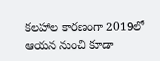కలహాల కారణంగా 2019లో ఆయన నుంచి కూడా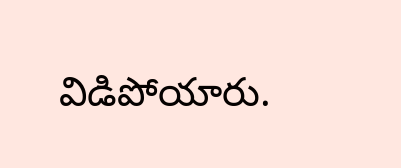విడిపోయారు.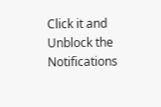Click it and Unblock the Notifications